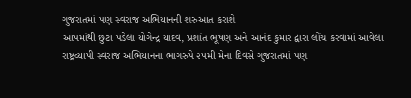ગુજરાતમાં પણ સ્વરાજ અભિયાનની શરુઆત કરાશે
આપમાંથી છુટા પડેલા યોગેન્દ્ર યાદવ, પ્રશાંત ભૂષણ અને આનંદ કુમાર દ્વારા લોંચ કરવામાં આવેલા રાષ્ટ્રવ્યાપી સ્વરાજ અભિયાનના ભાગરુપે ૨૫મી મેના દિવસે ગુજરાતમાં પણ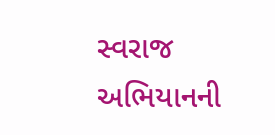સ્વરાજ અભિયાનની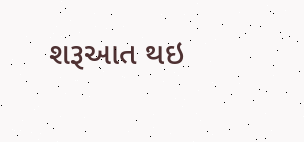શરૂઆત થઇ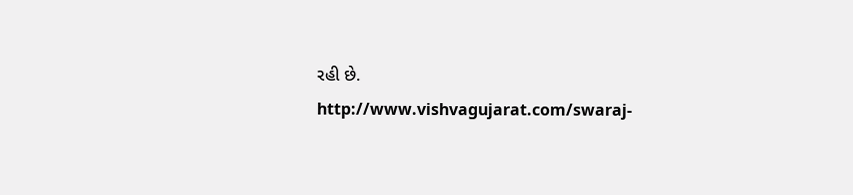રહી છે.
http://www.vishvagujarat.com/swaraj-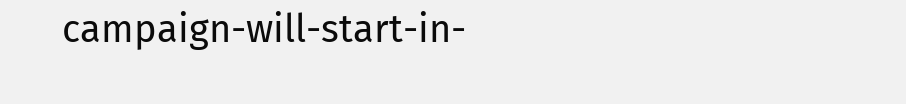campaign-will-start-in-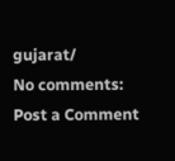gujarat/
No comments:
Post a Comment